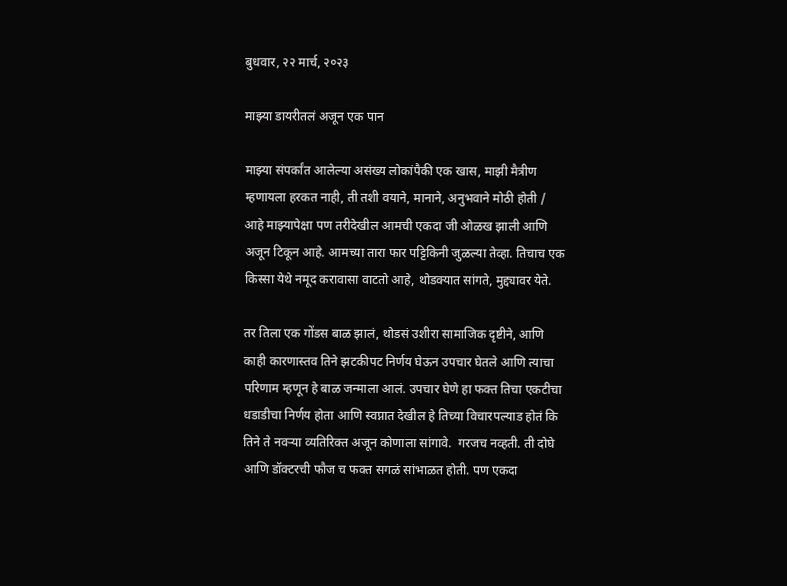बुधवार, २२ मार्च, २०२३

माझ्या डायरीतलं अजून एक पान

माझ्या संपर्कांत आलेल्या असंख्य लोकांपैकी एक खास, माझी मैत्रीण म्हणायला हरकत नाही, ती तशी वयाने, मानाने, अनुभवाने मोठी होती / आहे माझ्यापेक्षा पण तरीदेखील आमची एकदा जी ओळख झाली आणि अजून टिकून आहे. आमच्या तारा फार पट्टिकिनी जुळल्या तेव्हा. तिचाच एक किस्सा येथे नमूद करावासा वाटतो आहे, थोडक्यात सांगते, मुद्द्यावर येते.

तर तिला एक गोंडस बाळ झालं, थोडसं उशीरा सामाजिक दृष्टीने, आणि काही कारणास्तव तिने झटकीपट निर्णय घेऊन उपचार घेतले आणि त्याचा परिणाम म्हणून हे बाळ जन्माला आलं. उपचार घेणे हा फक्त तिचा एकटीचा धडाडीचा निर्णय होता आणि स्वप्नात देखील हे तिच्या विचारपल्याड होतं कि तिने ते नवऱ्या व्यतिरिक्त अजून कोणाला सांगावे.  गरजच नव्हती. ती दोघे आणि डॉक्टरची फौज च फक्त सगळं सांभाळत होती. पण एकदा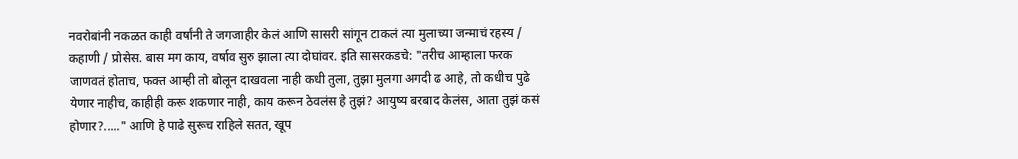नवरोबांनी नकळत काही वर्षांनी ते जगजाहीर केलं आणि सासरी सांगून टाकलं त्या मुलाच्या जन्माचं रहस्य / कहाणी / प्रोसेस. बास मग काय, वर्षाव सुरु झाला त्या दोघांवर. इति सासरकडचे: "तरीच आम्हाला फरक जाणवतं होताच, फक्त आम्ही तो बोलून दाखवला नाही कधी तुला, तुझा मुलगा अगदी ढ आहे, तो कधीच पुढे येणार नाहीच, काहीही करू शकणार नाही, काय करून ठेवलंस हे तुझं? आयुष्य बरबाद केलंस, आता तुझं कसं होणार?....." आणि हे पाढे सुरूच राहिले सतत, खूप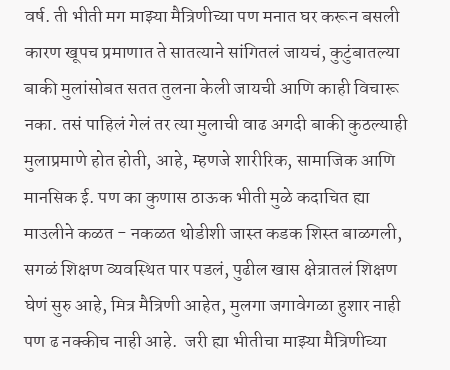वर्ष. ती भीती मग माझ्या मैत्रिणीच्या पण मनात घर करून बसली कारण खूपच प्रमाणात ते सातत्याने सांगितलं जायचं, कुटुंबातल्या बाकी मुलांसोबत सतत तुलना केली जायची आणि काही विचारू नका. तसं पाहिलं गेलं तर त्या मुलाची वाढ अगदी बाकी कुठल्याही मुलाप्रमाणे होत होती, आहे, म्हणजे शारीरिक, सामाजिक आणि मानसिक ई. पण का कुणास ठाऊक भीती मुळे कदाचित ह्या माउलीने कळत - नकळत थोडीशी जास्त कडक शिस्त बाळगली, सगळं शिक्षण व्यवस्थित पार पडलं, पुढील खास क्षेत्रातलं शिक्षण घेणं सुरु आहे, मित्र मैत्रिणी आहेत, मुलगा जगावेगळा हुशार नाही पण ढ नक्कीच नाही आहे.  जरी ह्या भीतीचा माझ्या मैत्रिणीच्या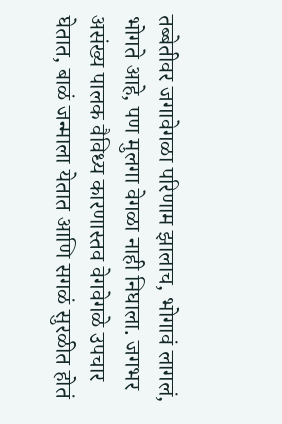तब्बेतीवर जगावेगळा परिणाम झालाच, भोगावं लागलं, भोगते आहे, पण मुलगा वेगळा नाही निघाला. जगभर असंख्य पालक वैविध्य कारणास्तव वेगवेगळे उपचार घेतात, बाळं जन्माला येतात आणि सगळं सुरळीत होतं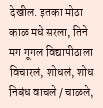देखील. इतका मोठा काळ मधे सरला, तिने मग गूगल विद्यापीठाला विचारलं, शोधलं, शोध निबंध वाचले / चाळले,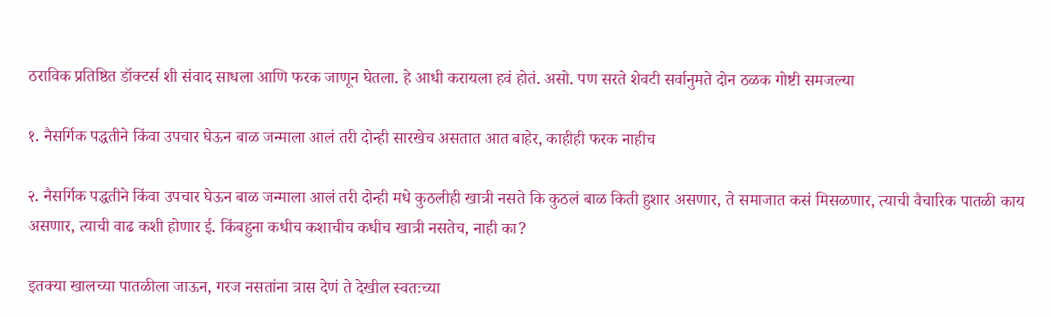ठराविक प्रतिष्ठित डॉक्टर्स शी संवाद साधला आणि फरक जाणून घेतला. हे आधी करायला हवं होतं. असो. पण सरते शेवटी सर्वानुमते दोन ठळक गोष्टी समजल्या

१. नैसर्गिक पद्धतीने किंवा उपचार घेऊन बाळ जन्माला आलं तरी दोन्ही सारखेच असतात आत बाहेर, काहीही फरक नाहीच

२. नैसर्गिक पद्धतीने किंवा उपचार घेऊन बाळ जन्माला आलं तरी दोन्ही मधे कुठलीही खात्री नसते कि कुठलं बाळ किती हुशार असणार, ते समाजात कसं मिसळणार, त्याची वैचारिक पातळी काय असणार, त्याची वाढ कशी होणार ई. किंबहुना कधीच कशाचीच कधीच खात्री नसतेच, नाही का?

इतक्या खालच्या पातळीला जाऊन, गरज नसतांना त्रास देणं ते देखील स्वतःच्या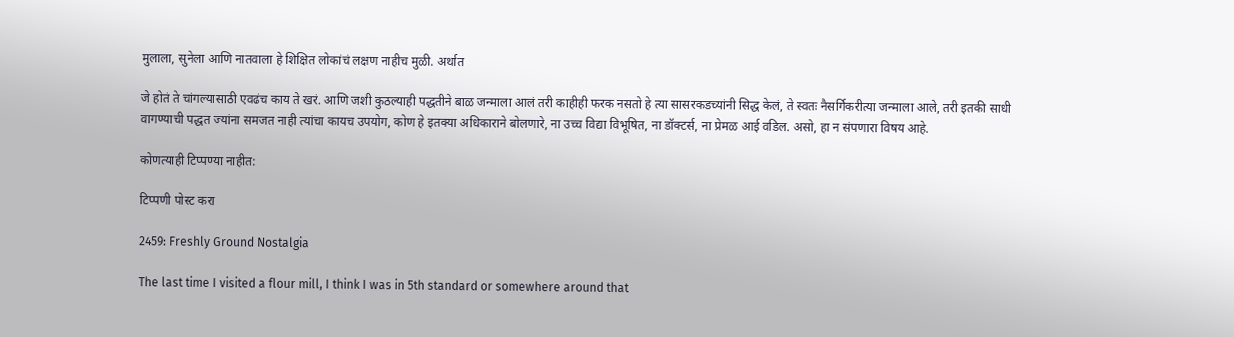मुलाला, सुनेला आणि नातवाला हे शिक्षित लोकांचं लक्षण नाहीच मुळी. अर्थात

जे होतं ते चांगल्यासाठी एवढंच काय ते खरं. आणि जशी कुठल्याही पद्धतीने बाळ जन्माला आलं तरी काहीही फरक नसतो हे त्या सासरकडच्यांनी सिद्ध केलं, ते स्वतः नैसर्गिकरीत्या जन्माला आले, तरी इतकी साधी वागण्याची पद्धत ज्यांना समजत नाही त्यांचा कायच उपयोग, कोण हे इतक्या अधिकाराने बोलणारे, ना उच्च विद्या विभूषित, ना डॉक्टर्स, ना प्रेमळ आई वडिल. असो, हा न संपणारा विषय आहे.

कोणत्याही टिप्पण्‍या नाहीत:

टिप्पणी पोस्ट करा

2459: Freshly Ground Nostalgia

The last time I visited a flour mill, I think I was in 5th standard or somewhere around that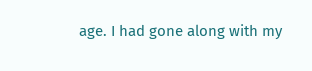age. I had gone along with my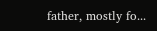father, mostly fo...